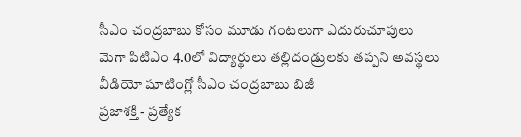సీఎం చంద్రబాబు కోసం మూడు గంటలుగా ఎదురుచూపులు
మెగా పిటిఎం 4.0లో విద్యార్థులు తల్లిదండ్రులకు తప్పని అవస్థలు
వీడియో షూటింగ్లో సీఎం చంద్రబాబు బిజీ
ప్రజాశక్తి - ప్రత్యేక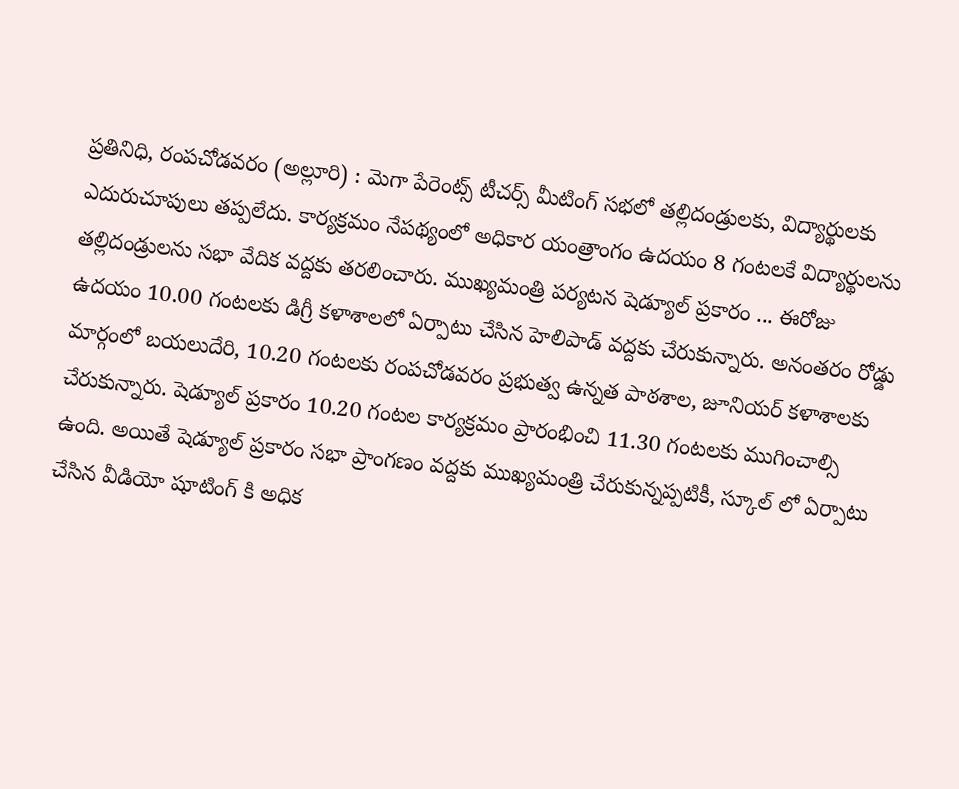ప్రతినిధి, రంపచోడవరం (అల్లూరి) : మెగా పేరెంట్స్ టీచర్స్ మీటింగ్ సభలో తల్లిదండ్రులకు, విద్యార్థులకు ఎదురుచూపులు తప్పలేదు. కార్యక్రమం నేపథ్యంలో అధికార యంత్రాంగం ఉదయం 8 గంటలకే విద్యార్థులను తల్లిదండ్రులను సభా వేదిక వద్దకు తరలించారు. ముఖ్యమంత్రి పర్యటన షెడ్యూల్ ప్రకారం ... ఈరోజు ఉదయం 10.00 గంటలకు డిగ్రీ కళాశాలలో ఏర్పాటు చేసిన హెలిపాడ్ వద్దకు చేరుకున్నారు. అనంతరం రోడ్డు మార్గంలో బయలుదేరి, 10.20 గంటలకు రంపచోడవరం ప్రభుత్వ ఉన్నత పాఠశాల, జూనియర్ కళాశాలకు చేరుకున్నారు. షెడ్యూల్ ప్రకారం 10.20 గంటల కార్యక్రమం ప్రారంభించి 11.30 గంటలకు ముగించాల్సి ఉంది. అయితే షెడ్యూల్ ప్రకారం సభా ప్రాంగణం వద్దకు ముఖ్యమంత్రి చేరుకున్నప్పటికీ, స్కూల్ లో ఏర్పాటు చేసిన వీడియో షూటింగ్ కి అధిక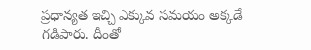ప్రధాన్యత ఇచ్చి ఎక్కువ సమయం అక్కడే గడిపారు. దీంతో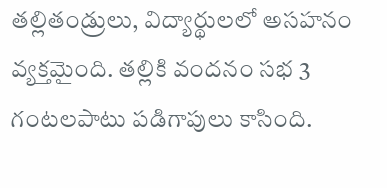తల్లితండ్రులు, విద్యార్థులలో అసహనం వ్యక్తమైంది. తల్లికి వందనం సభ 3 గంటలపాటు పడిగాపులు కాసింది.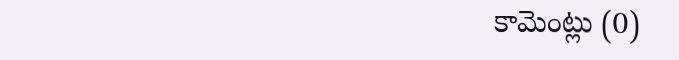కామెంట్లు (0)